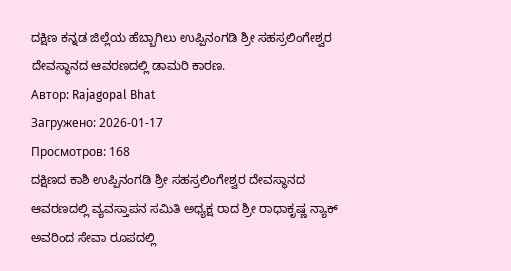ದಕ್ಷಿಣ ಕನ್ನಡ ಜಿಲ್ಲೆಯ ಹೆಬ್ಬಾಗಿಲು ಉಪ್ಪಿನಂಗಡಿ ಶ್ರೀ ಸಹಸ್ರಲಿಂಗೇಶ್ವರ ದೇವಸ್ಥಾನದ ಆವರಣದಲ್ಲಿ ಡಾಮರಿ ಕಾರಣ.
Автор: Rajagopal Bhat
Загружено: 2026-01-17
Просмотров: 168
ದಕ್ಷಿಣದ ಕಾಶಿ ಉಪ್ಪಿನಂಗಡಿ ಶ್ರೀ ಸಹಸ್ರಲಿಂಗೇಶ್ವರ ದೇವಸ್ಥಾನದ ಆವರಣದಲ್ಲಿ ವ್ಯವಸ್ತಾಪನ ಸಮಿತಿ ಅಧ್ಯಕ್ಷ ರಾದ ಶ್ರೀ ರಾಧಾಕೃಷ್ಣ ನ್ಯಾಕ್ ಅವರಿಂದ ಸೇವಾ ರೂಪದಲ್ಲಿ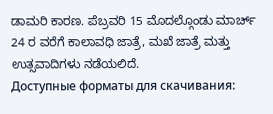ಡಾಮರಿ ಕಾರಣ. ಪೆಬ್ರವರಿ 15 ಮೊದಲ್ಗೊಂಡು ಮಾರ್ಚ್ 24 ರ ವರೆಗೆ ಕಾಲಾವಧಿ ಜಾತ್ರೆ, ಮಖೆ ಜಾತ್ರೆ ಮತ್ತು ಉತ್ಸವಾದಿಗಳು ನಡೆಯಲಿದೆ.
Доступные форматы для скачивания: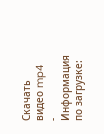Скачать видео mp4
-
Информация по загрузке: